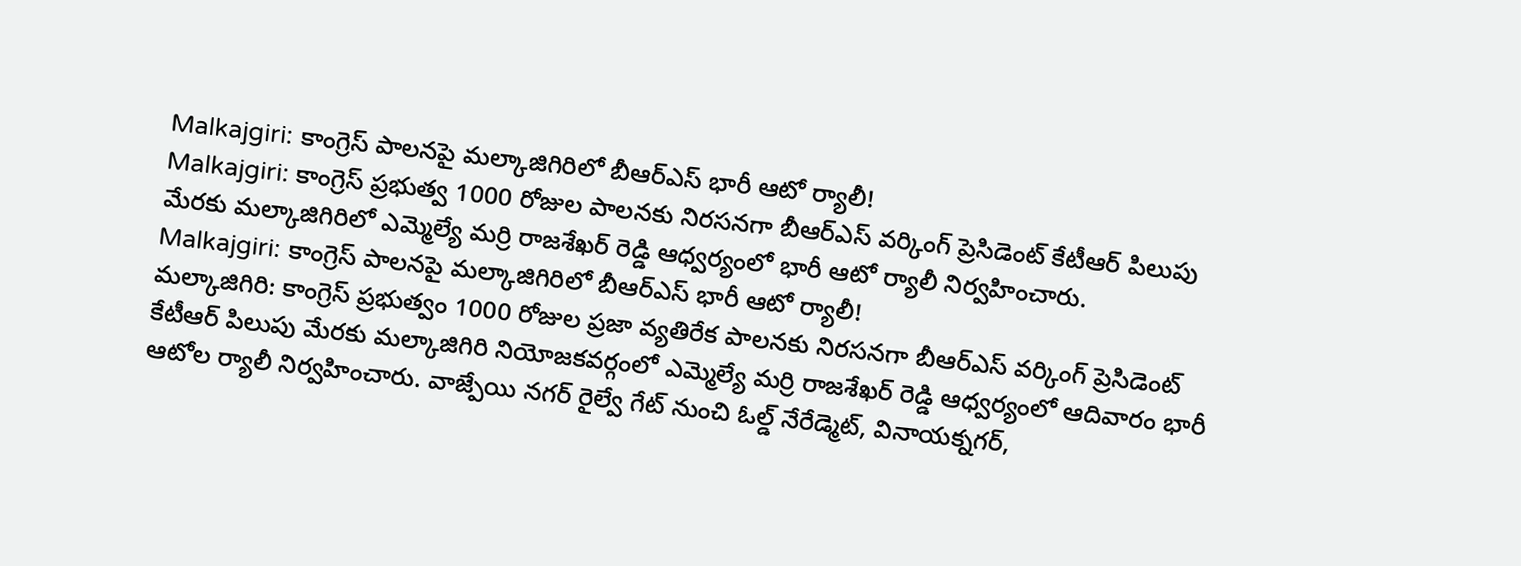Malkajgiri: కాంగ్రెస్ పాలనపై మల్కాజిగిరిలో బీఆర్ఎస్ భారీ ఆటో ర్యాలీ!
Malkajgiri: కాంగ్రెస్ ప్రభుత్వ 1000 రోజుల పాలనకు నిరసనగా బీఆర్ఎస్ వర్కింగ్ ప్రెసిడెంట్ కేటీఆర్ పిలుపు మేరకు మల్కాజిగిరిలో ఎమ్మెల్యే మర్రి రాజశేఖర్ రెడ్డి ఆధ్వర్యంలో భారీ ఆటో ర్యాలీ నిర్వహించారు.
Malkajgiri: కాంగ్రెస్ పాలనపై మల్కాజిగిరిలో బీఆర్ఎస్ భారీ ఆటో ర్యాలీ!
మల్కాజిగిరి: కాంగ్రెస్ ప్రభుత్వం 1000 రోజుల ప్రజా వ్యతిరేక పాలనకు నిరసనగా బీఆర్ఎస్ వర్కింగ్ ప్రెసిడెంట్ కేటీఆర్ పిలుపు మేరకు మల్కాజిగిరి నియోజకవర్గంలో ఎమ్మెల్యే మర్రి రాజశేఖర్ రెడ్డి ఆధ్వర్యంలో ఆదివారం భారీ ఆటోల ర్యాలీ నిర్వహించారు. వాజ్పేయి నగర్ రైల్వే గేట్ నుంచి ఓల్డ్ నేరేడ్మెట్, వినాయక్నగర్,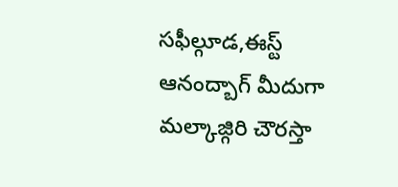సఫీల్గూడ,ఈస్ట్ ఆనంద్బాగ్ మీదుగా మల్కాజ్గిరి చౌరస్తా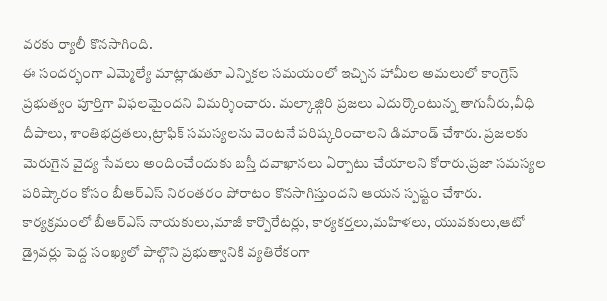వరకు ర్యాలీ కొనసాగింది.
ఈ సందర్భంగా ఎమ్మెల్యే మాట్లాడుతూ ఎన్నికల సమయంలో ఇచ్చిన హామీల అమలులో కాంగ్రెస్ ప్రభుత్వం పూర్తిగా విఫలమైందని విమర్శించారు. మల్కాజ్గిరి ప్రజలు ఎదుర్కొంటున్న తాగునీరు,వీధి దీపాలు, శాంతిభద్రతలు,ట్రాఫిక్ సమస్యలను వెంటనే పరిష్కరించాలని డిమాండ్ చేశారు. ప్రజలకు మెరుగైన వైద్య సేవలు అందించేందుకు బస్తీ దవాఖానలు ఏర్పాటు చేయాలని కోరారు.ప్రజా సమస్యల పరిష్కారం కోసం బీఆర్ఎస్ నిరంతరం పోరాటం కొనసాగిస్తుందని ఆయన స్పష్టం చేశారు. కార్యక్రమంలో బీఆర్ఎస్ నాయకులు,మాజీ కార్పొరేటర్లు, కార్యకర్తలు,మహిళలు, యువకులు,ఆటో డ్రైవర్లు పెద్ద సంఖ్యలో పాల్గొని ప్రభుత్వానికి వ్యతిరేకంగా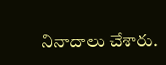నినాదాలు చేశారు.